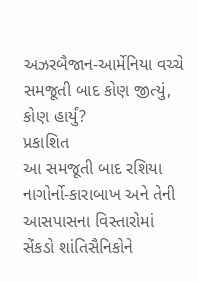અઝરબૈજાન-આર્મેનિયા વચ્ચે સમજૂતી બાદ કોણ જીત્યું, કોણ હાર્યું?
પ્રકાશિત
આ સમજૂતી બાદ રશિયા નાગોર્નો-કારાબાખ અને તેની આસપાસના વિસ્તારોમાં સેંકડો શાંતિસૈનિકોને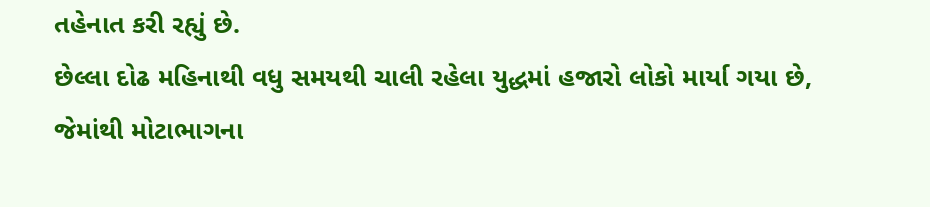તહેનાત કરી રહ્યું છે.
છેલ્લા દોઢ મહિનાથી વધુ સમયથી ચાલી રહેલા યુદ્ધમાં હજારો લોકો માર્યા ગયા છે, જેમાંથી મોટાભાગના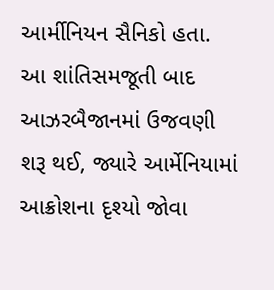આર્મીનિયન સૈનિકો હતા.
આ શાંતિસમજૂતી બાદ આઝરબૈજાનમાં ઉજવણી શરૂ થઈ, જ્યારે આર્મેનિયામાં આક્રોશના દૃશ્યો જોવા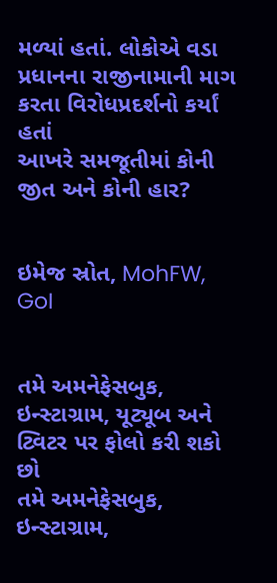મળ્યાં હતાં. લોકોએ વડા પ્રધાનના રાજીનામાની માગ કરતા વિરોધપ્રદર્શનો કર્યાં હતાં
આખરે સમજૂતીમાં કોની જીત અને કોની હાર?


ઇમેજ સ્રોત, MohFW, GoI


તમે અમનેફેસબુક, ઇન્સ્ટાગ્રામ, યૂટ્યૂબ અને ટ્વિટર પર ફોલો કરી શકો છો
તમે અમનેફેસબુક, ઇન્સ્ટાગ્રામ,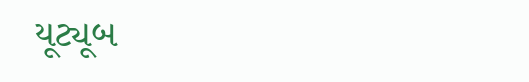યૂટ્યૂબ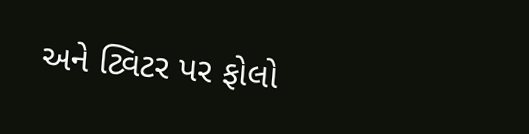અને ટ્વિટર પર ફોલો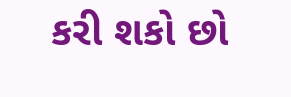કરી શકો છો